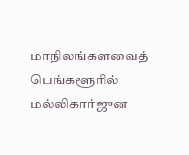மாநிலங்களவைத் பெங்களூரில் மல்லிகார்ஜுன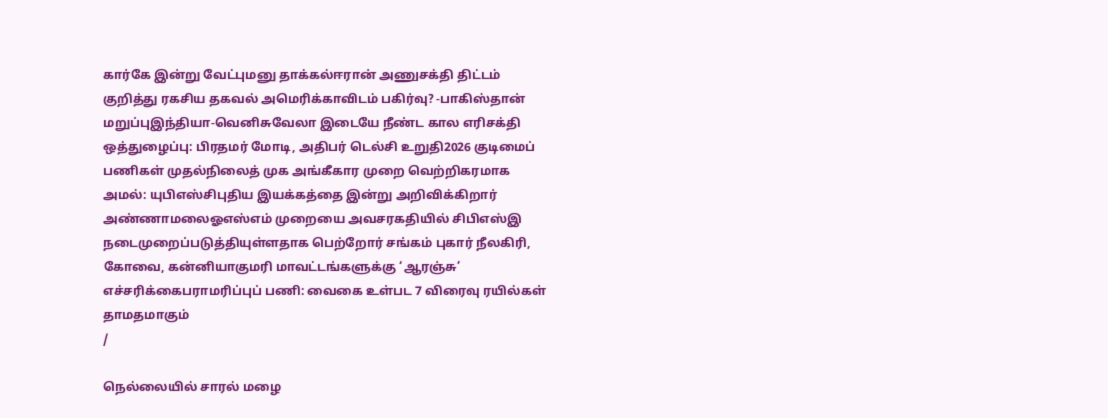கார்கே இன்று வேட்புமனு தாக்கல்ஈரான் அணுசக்தி திட்டம் குறித்து ரகசிய தகவல் அமெரிக்காவிடம் பகிர்வு? -பாகிஸ்தான் மறுப்புஇந்தியா-வெனிசுவேலா இடையே நீண்ட கால எரிசக்தி ஒத்துழைப்பு: பிரதமர் மோடி, அதிபர் டெல்சி உறுதி2026 குடிமைப் பணிகள் முதல்நிலைத் முக அங்கீகார முறை வெற்றிகரமாக அமல்: யுபிஎஸ்சிபுதிய இயக்கத்தை இன்று அறிவிக்கிறார் அண்ணாமலைஓஎஸ்எம் முறையை அவசரகதியில் சிபிஎஸ்இ நடைமுறைப்படுத்தியுள்ளதாக பெற்றோர் சங்கம் புகார் நீலகிரி, கோவை, கன்னியாகுமரி மாவட்டங்களுக்கு ‘ஆரஞ்சு’ எச்சரிக்கைபராமரிப்புப் பணி: வைகை உள்பட 7 விரைவு ரயில்கள் தாமதமாகும்
/

நெல்லையில் சாரல் மழை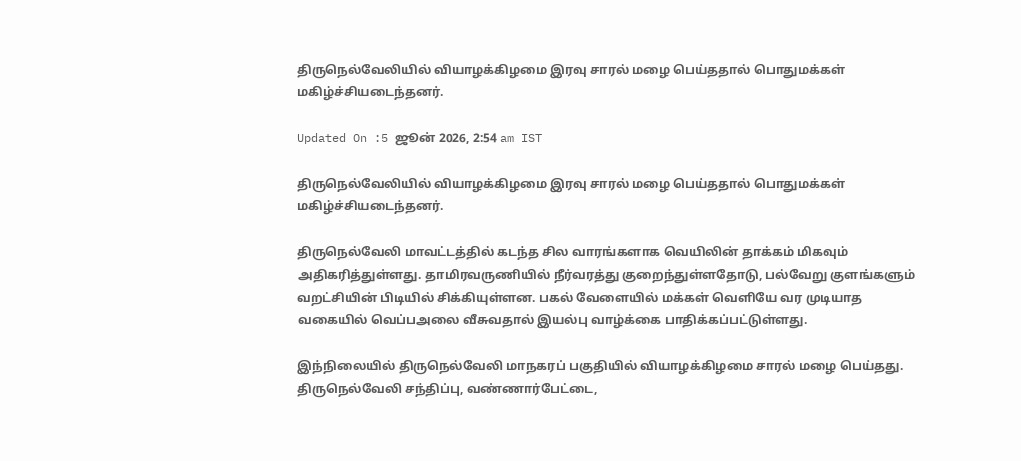திருநெல்வேலியில் வியாழக்கிழமை இரவு சாரல் மழை பெய்ததால் பொதுமக்கள் மகிழ்ச்சியடைந்தனர்.

Updated On :5 ஜூன் 2026, 2:54 am IST

திருநெல்வேலியில் வியாழக்கிழமை இரவு சாரல் மழை பெய்ததால் பொதுமக்கள் மகிழ்ச்சியடைந்தனர்.

திருநெல்வேலி மாவட்டத்தில் கடந்த சில வாரங்களாக வெயிலின் தாக்கம் மிகவும் அதிகரித்துள்ளது. தாமிரவருணியில் நீர்வரத்து குறைந்துள்ளதோடு, பல்வேறு குளங்களும் வறட்சியின் பிடியில் சிக்கியுள்ளன. பகல் வேளையில் மக்கள் வெளியே வர முடியாத வகையில் வெப்பஅலை வீசுவதால் இயல்பு வாழ்க்கை பாதிக்கப்பட்டுள்ளது.

இந்நிலையில் திருநெல்வேலி மாநகரப் பகுதியில் வியாழக்கிழமை சாரல் மழை பெய்தது. திருநெல்வேலி சந்திப்பு, வண்ணார்பேட்டை,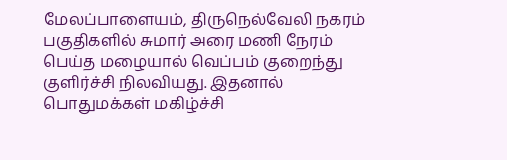மேலப்பாளையம், திருநெல்வேலி நகரம் பகுதிகளில் சுமார் அரை மணி நேரம் பெய்த மழையால் வெப்பம் குறைந்து குளிர்ச்சி நிலவியது. இதனால் பொதுமக்கள் மகிழ்ச்சி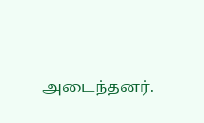அடைந்தனர்.